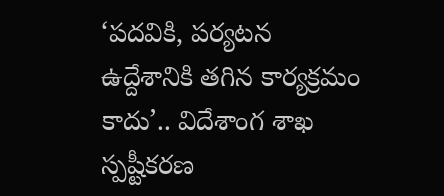‘పదవికి, పర్యటన ఉద్దేశానికి తగిన కార్యక్రమం కాదు’.. విదేశాంగ శాఖ స్పష్టీకరణ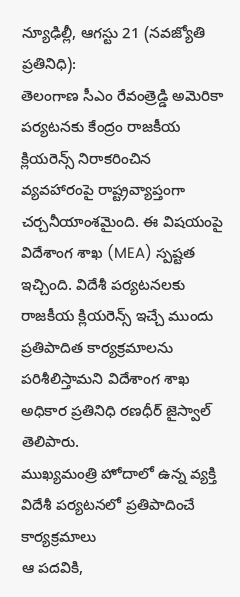న్యూఢిల్లీ, ఆగస్టు 21 (నవజ్యోతి ప్రతినిధి):
తెలంగాణ సీఎం రేవంత్రెడ్డి అమెరికా పర్యటనకు కేంద్రం రాజకీయ క్లియరెన్స్ నిరాకరించిన వ్యవహారంపై రాష్ట్రవ్యాప్తంగా చర్చనీయాంశమైంది. ఈ విషయంపై
విదేశాంగ శాఖ (MEA) స్పష్టత ఇచ్చింది. విదేశీ పర్యటనలకు రాజకీయ క్లియరెన్స్ ఇచ్చే ముందు
ప్రతిపాదిత కార్యక్రమాలను పరిశీలిస్తామని విదేశాంగ శాఖ అధికార ప్రతినిధి రణధీర్ జైస్వాల్ తెలిపారు.
ముఖ్యమంత్రి హోదాలో ఉన్న వ్యక్తి విదేశీ పర్యటనలో ప్రతిపాదించే కార్యక్రమాలు
ఆ పదవికి,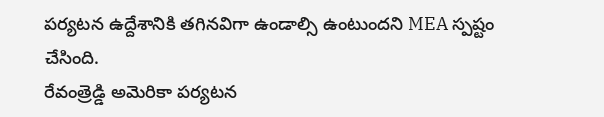పర్యటన ఉద్దేశానికి తగినవిగా ఉండాల్సి ఉంటుందని MEA స్పష్టం చేసింది.
రేవంత్రెడ్డి అమెరికా పర్యటన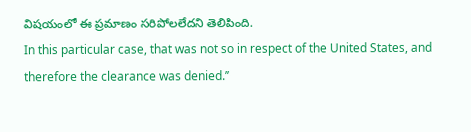విషయంలో ఈ ప్రమాణం సరిపోలలేదని తెలిపింది.
In this particular case, that was not so in respect of the United States, and therefore the clearance was denied.’’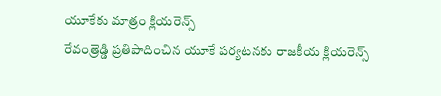యూకేకు మాత్రం క్లియరెన్స్
రేవంత్రెడ్డి ప్రతిపాదించిన యూకే పర్యటనకు రాజకీయ క్లియరెన్స్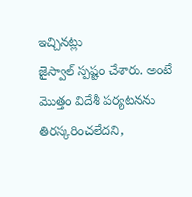ఇచ్చినట్లు
జైస్వాల్ స్పష్టం చేశారు. అంటే మొత్తం విదేశీ పర్యటనను తిరస్కరించలేదని,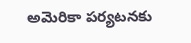అమెరికా పర్యటనకు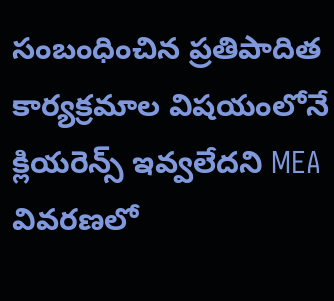సంబంధించిన ప్రతిపాదిత కార్యక్రమాల విషయంలోనే క్లియరెన్స్ ఇవ్వలేదని MEA వివరణలో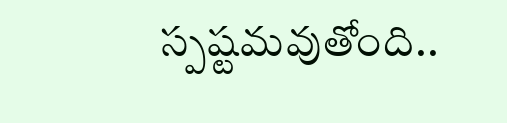స్పష్టమవుతోంది..